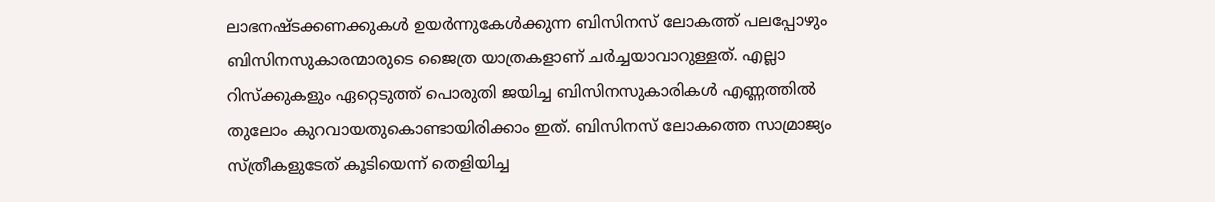ലാഭനഷ്ടക്കണക്കുകൾ ഉയർന്നുകേൾക്കുന്ന ബിസിനസ് ലോകത്ത് പലപ്പോഴും ബിസിനസുകാരന്മാരുടെ ജൈത്ര യാത്രകളാണ് ചർച്ചയാവാറുള്ളത്. എല്ലാ റിസ്ക്കുകളും ഏറ്റെടുത്ത് പൊരുതി ജയിച്ച ബിസിനസുകാരികൾ എണ്ണത്തിൽ തുലോം കുറവായതുകൊണ്ടായിരിക്കാം ഇത്. ബിസിനസ് ലോകത്തെ സാമ്രാജ്യം സ്ത്രീകളുടേത് കൂടിയെന്ന് തെളിയിച്ച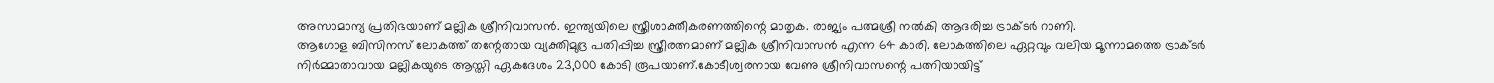അസാമാന്യ പ്രതിഭയാണ് മല്ലിക ശ്രീനിവാസൻ. ഇന്ത്യയിലെ സ്ത്രീശാക്തീകരണത്തിന്റെ മാതൃക. രാജ്യം പത്മശ്രീ നൽകി ആദരിച്ച ട്രാക്ടർ റാണി.
ആഗോള ബിസിനസ് ലോകത്ത് തന്റേതായ വ്യക്തിമുദ്ര പതിപ്പിച്ച സ്ത്രീരത്നമാണ് മല്ലിക ശ്രീനിവാസൻ എന്ന 64 കാരി. ലോകത്തിലെ ഏറ്റവും വലിയ മൂന്നാമത്തെ ട്രാക്ടർ നിർമ്മാതാവായ മല്ലികയുടെ ആസ്തി ഏകദേശം 23,000 കോടി രൂപയാണ്.കോടീശ്വരനായ വേണു ശ്രീനിവാസന്റെ പത്നിയായിട്ട്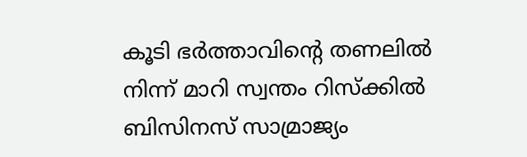കൂടി ഭർത്താവിന്റെ തണലിൽ നിന്ന് മാറി സ്വന്തം റിസ്ക്കിൽ ബിസിനസ് സാമ്രാജ്യം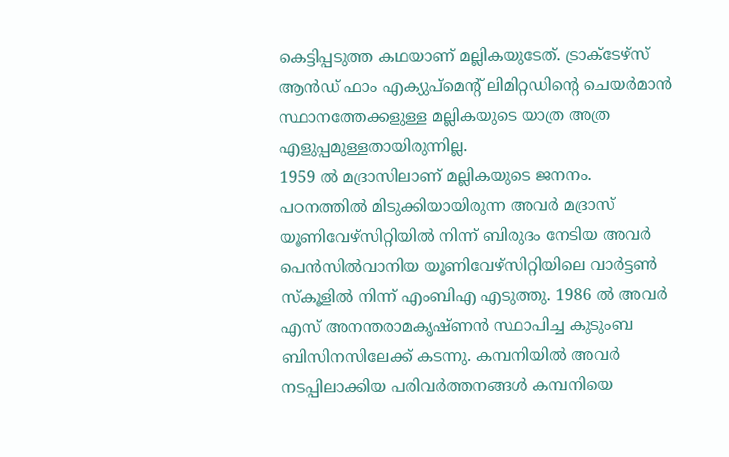കെട്ടിപ്പടുത്ത കഥയാണ് മല്ലികയുടേത്. ട്രാക്ടേഴ്സ് ആൻഡ് ഫാം എക്യുപ്മെന്റ് ലിമിറ്റഡിന്റെ ചെയർമാൻ സ്ഥാനത്തേക്കളുള്ള മല്ലികയുടെ യാത്ര അത്ര എളുപ്പമുള്ളതായിരുന്നില്ല.
1959 ൽ മദ്രാസിലാണ് മല്ലികയുടെ ജനനം. പഠനത്തിൽ മിടുക്കിയായിരുന്ന അവർ മദ്രാസ് യൂണിവേഴ്സിറ്റിയിൽ നിന്ന് ബിരുദം നേടിയ അവർ പെൻസിൽവാനിയ യൂണിവേഴ്സിറ്റിയിലെ വാർട്ടൺ സ്കൂളിൽ നിന്ന് എംബിഎ എടുത്തു. 1986 ൽ അവർ എസ് അനന്തരാമകൃഷ്ണൻ സ്ഥാപിച്ച കുടുംബ ബിസിനസിലേക്ക് കടന്നു. കമ്പനിയിൽ അവർ നടപ്പിലാക്കിയ പരിവർത്തനങ്ങൾ കമ്പനിയെ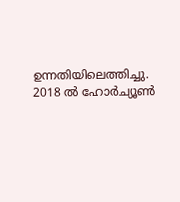ഉന്നതിയിലെത്തിച്ചു.
2018 ൽ ഹോർച്യൂൺ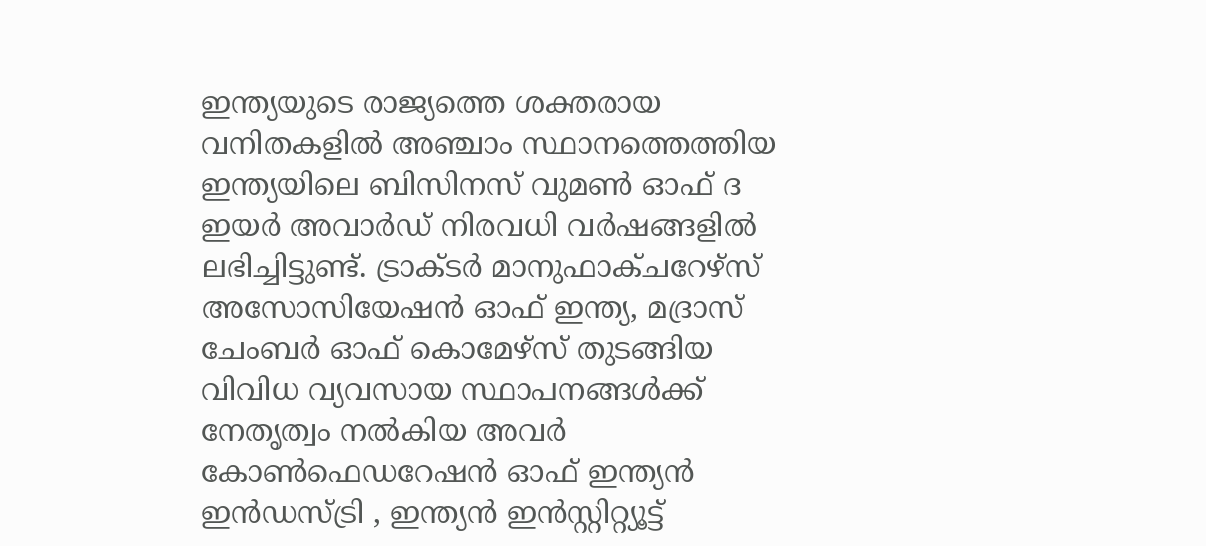ഇന്ത്യയുടെ രാജ്യത്തെ ശക്തരായ വനിതകളിൽ അഞ്ചാം സ്ഥാനത്തെത്തിയ ഇന്ത്യയിലെ ബിസിനസ് വുമൺ ഓഫ് ദ ഇയർ അവാർഡ് നിരവധി വർഷങ്ങളിൽ ലഭിച്ചിട്ടുണ്ട്. ട്രാക്ടർ മാനുഫാക്ചറേഴ്സ് അസോസിയേഷൻ ഓഫ് ഇന്ത്യ, മദ്രാസ് ചേംബർ ഓഫ് കൊമേഴ്സ് തുടങ്ങിയ വിവിധ വ്യവസായ സ്ഥാപനങ്ങൾക്ക് നേതൃത്വം നൽകിയ അവർ കോൺഫെഡറേഷൻ ഓഫ് ഇന്ത്യൻ ഇൻഡസ്ട്രി , ഇന്ത്യൻ ഇൻസ്റ്റിറ്റ്യൂട്ട്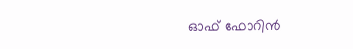ഓഫ് ഫോറിൻ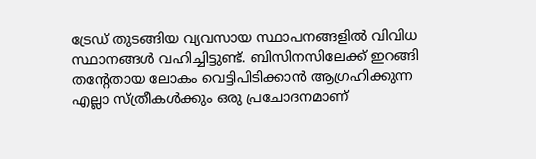ട്രേഡ് തുടങ്ങിയ വ്യവസായ സ്ഥാപനങ്ങളിൽ വിവിധ സ്ഥാനങ്ങൾ വഹിച്ചിട്ടുണ്ട്. ബിസിനസിലേക്ക് ഇറങ്ങി തന്റേതായ ലോകം വെട്ടിപിടിക്കാൻ ആഗ്രഹിക്കുന്ന എല്ലാ സ്ത്രീകൾക്കും ഒരു പ്രചോദനമാണ്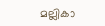മല്ലികാ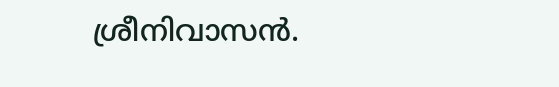ശ്രീനിവാസൻ.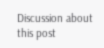Discussion about this post